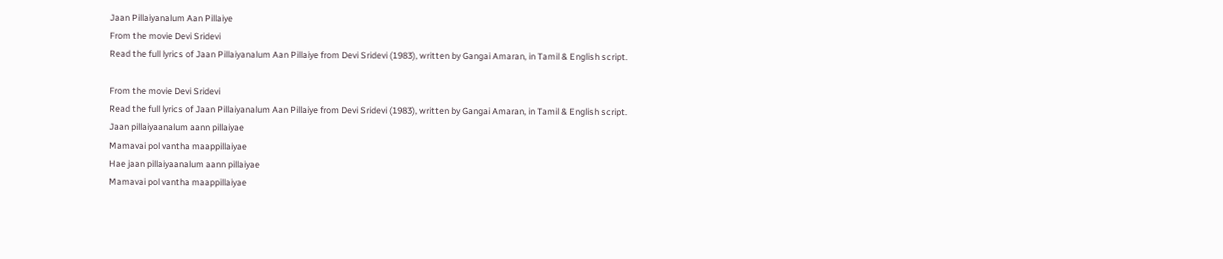Jaan Pillaiyanalum Aan Pillaiye
From the movie Devi Sridevi
Read the full lyrics of Jaan Pillaiyanalum Aan Pillaiye from Devi Sridevi (1983), written by Gangai Amaran, in Tamil & English script.

From the movie Devi Sridevi
Read the full lyrics of Jaan Pillaiyanalum Aan Pillaiye from Devi Sridevi (1983), written by Gangai Amaran, in Tamil & English script.
Jaan pillaiyaanalum aann pillaiyae
Mamavai pol vantha maappillaiyae
Hae jaan pillaiyaanalum aann pillaiyae
Mamavai pol vantha maappillaiyae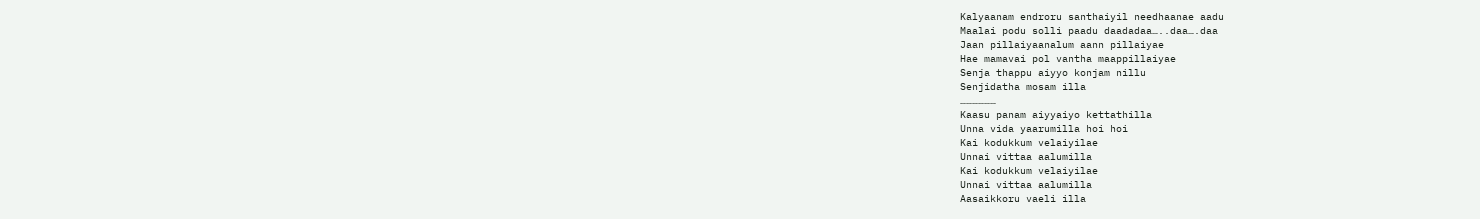Kalyaanam endroru santhaiyil needhaanae aadu
Maalai podu solli paadu daadadaa…..daa….daa
Jaan pillaiyaanalum aann pillaiyae
Hae mamavai pol vantha maappillaiyae
Senja thappu aiyyo konjam nillu
Senjidatha mosam illa
………………
Kaasu panam aiyyaiyo kettathilla
Unna vida yaarumilla hoi hoi
Kai kodukkum velaiyilae
Unnai vittaa aalumilla
Kai kodukkum velaiyilae
Unnai vittaa aalumilla
Aasaikkoru vaeli illa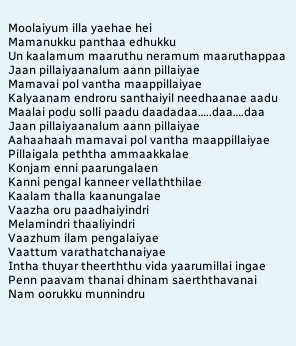Moolaiyum illa yaehae hei
Mamanukku panthaa edhukku
Un kaalamum maaruthu neramum maaruthappaa
Jaan pillaiyaanalum aann pillaiyae
Mamavai pol vantha maappillaiyae
Kalyaanam endroru santhaiyil needhaanae aadu
Maalai podu solli paadu daadadaa…..daa….daa
Jaan pillaiyaanalum aann pillaiyae
Aahaahaah mamavai pol vantha maappillaiyae
Pillaigala peththa ammaakkalae
Konjam enni paarungalaen
Kanni pengal kanneer vellaththilae
Kaalam thalla kaanungalae
Vaazha oru paadhaiyindri
Melamindri thaaliyindri
Vaazhum ilam pengalaiyae
Vaattum varathatchanaiyae
Intha thuyar theerththu vida yaarumillai ingae
Penn paavam thanai dhinam saerththavanai
Nam oorukku munnindru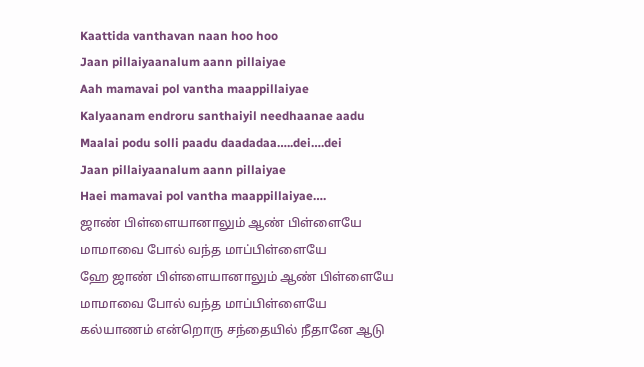Kaattida vanthavan naan hoo hoo
Jaan pillaiyaanalum aann pillaiyae
Aah mamavai pol vantha maappillaiyae
Kalyaanam endroru santhaiyil needhaanae aadu
Maalai podu solli paadu daadadaa…..dei….dei
Jaan pillaiyaanalum aann pillaiyae
Haei mamavai pol vantha maappillaiyae….
ஜாண் பிள்ளையானாலும் ஆண் பிள்ளையே
மாமாவை போல் வந்த மாப்பிள்ளையே
ஹே ஜாண் பிள்ளையானாலும் ஆண் பிள்ளையே
மாமாவை போல் வந்த மாப்பிள்ளையே
கல்யாணம் என்றொரு சந்தையில் நீதானே ஆடு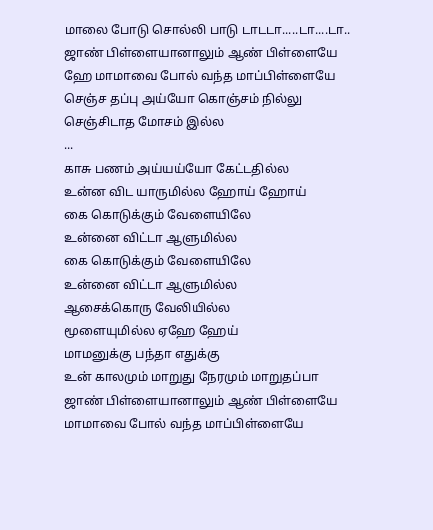மாலை போடு சொல்லி பாடு டாடடா.....டா....டா..
ஜாண் பிள்ளையானாலும் ஆண் பிள்ளையே
ஹே மாமாவை போல் வந்த மாப்பிள்ளையே
செஞ்ச தப்பு அய்யோ கொஞ்சம் நில்லு
செஞ்சிடாத மோசம் இல்ல
...
காசு பணம் அய்யய்யோ கேட்டதில்ல
உன்ன விட யாருமில்ல ஹோய் ஹோய்
கை கொடுக்கும் வேளையிலே
உன்னை விட்டா ஆளுமில்ல
கை கொடுக்கும் வேளையிலே
உன்னை விட்டா ஆளுமில்ல
ஆசைக்கொரு வேலியில்ல
மூளையுமில்ல ஏஹே ஹேய்
மாமனுக்கு பந்தா எதுக்கு
உன் காலமும் மாறுது நேரமும் மாறுதப்பா
ஜாண் பிள்ளையானாலும் ஆண் பிள்ளையே
மாமாவை போல் வந்த மாப்பிள்ளையே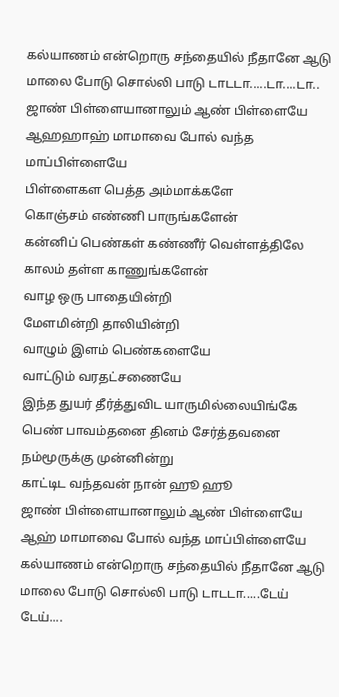கல்யாணம் என்றொரு சந்தையில் நீதானே ஆடு
மாலை போடு சொல்லி பாடு டாடடா.....டா....டா..
ஜாண் பிள்ளையானாலும் ஆண் பிள்ளையே
ஆஹஹாஹ் மாமாவை போல் வந்த மாப்பிள்ளையே
பிள்ளைகள பெத்த அம்மாக்களே
கொஞ்சம் எண்ணி பாருங்களேன்
கன்னிப் பெண்கள் கண்ணீர் வெள்ளத்திலே
காலம் தள்ள காணுங்களேன்
வாழ ஒரு பாதையின்றி
மேளமின்றி தாலியின்றி
வாழும் இளம் பெண்களையே
வாட்டும் வரதட்சணையே
இந்த துயர் தீர்த்துவிட யாருமில்லையிங்கே
பெண் பாவம்தனை தினம் சேர்த்தவனை
நம்மூருக்கு முன்னின்று
காட்டிட வந்தவன் நான் ஹூ ஹூ
ஜாண் பிள்ளையானாலும் ஆண் பிள்ளையே
ஆஹ் மாமாவை போல் வந்த மாப்பிள்ளையே
கல்யாணம் என்றொரு சந்தையில் நீதானே ஆடு
மாலை போடு சொல்லி பாடு டாடடா.....டேய் டேய்....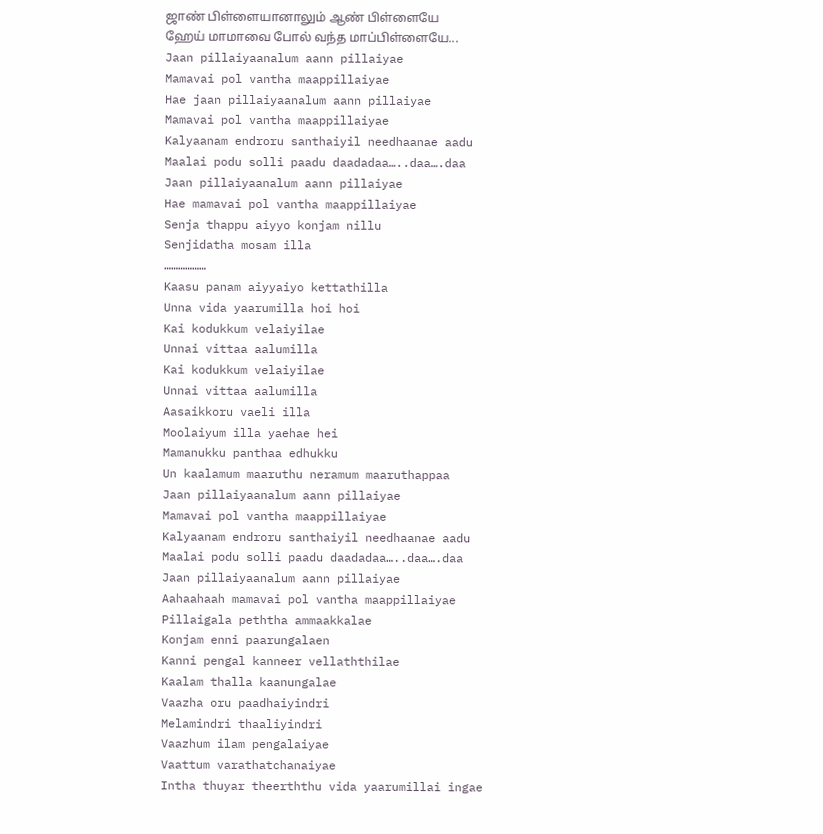ஜாண் பிள்ளையானாலும் ஆண் பிள்ளையே
ஹேய் மாமாவை போல் வந்த மாப்பிள்ளையே...
Jaan pillaiyaanalum aann pillaiyae
Mamavai pol vantha maappillaiyae
Hae jaan pillaiyaanalum aann pillaiyae
Mamavai pol vantha maappillaiyae
Kalyaanam endroru santhaiyil needhaanae aadu
Maalai podu solli paadu daadadaa…..daa….daa
Jaan pillaiyaanalum aann pillaiyae
Hae mamavai pol vantha maappillaiyae
Senja thappu aiyyo konjam nillu
Senjidatha mosam illa
………………
Kaasu panam aiyyaiyo kettathilla
Unna vida yaarumilla hoi hoi
Kai kodukkum velaiyilae
Unnai vittaa aalumilla
Kai kodukkum velaiyilae
Unnai vittaa aalumilla
Aasaikkoru vaeli illa
Moolaiyum illa yaehae hei
Mamanukku panthaa edhukku
Un kaalamum maaruthu neramum maaruthappaa
Jaan pillaiyaanalum aann pillaiyae
Mamavai pol vantha maappillaiyae
Kalyaanam endroru santhaiyil needhaanae aadu
Maalai podu solli paadu daadadaa…..daa….daa
Jaan pillaiyaanalum aann pillaiyae
Aahaahaah mamavai pol vantha maappillaiyae
Pillaigala peththa ammaakkalae
Konjam enni paarungalaen
Kanni pengal kanneer vellaththilae
Kaalam thalla kaanungalae
Vaazha oru paadhaiyindri
Melamindri thaaliyindri
Vaazhum ilam pengalaiyae
Vaattum varathatchanaiyae
Intha thuyar theerththu vida yaarumillai ingae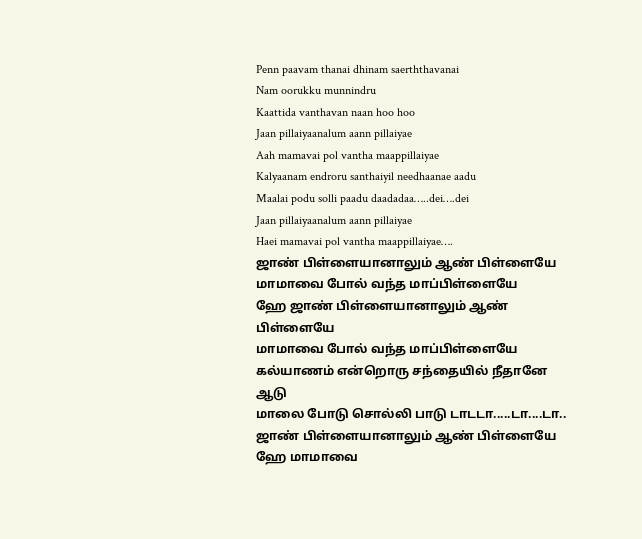Penn paavam thanai dhinam saerththavanai
Nam oorukku munnindru
Kaattida vanthavan naan hoo hoo
Jaan pillaiyaanalum aann pillaiyae
Aah mamavai pol vantha maappillaiyae
Kalyaanam endroru santhaiyil needhaanae aadu
Maalai podu solli paadu daadadaa…..dei….dei
Jaan pillaiyaanalum aann pillaiyae
Haei mamavai pol vantha maappillaiyae….
ஜாண் பிள்ளையானாலும் ஆண் பிள்ளையே
மாமாவை போல் வந்த மாப்பிள்ளையே
ஹே ஜாண் பிள்ளையானாலும் ஆண் பிள்ளையே
மாமாவை போல் வந்த மாப்பிள்ளையே
கல்யாணம் என்றொரு சந்தையில் நீதானே ஆடு
மாலை போடு சொல்லி பாடு டாடடா.....டா....டா..
ஜாண் பிள்ளையானாலும் ஆண் பிள்ளையே
ஹே மாமாவை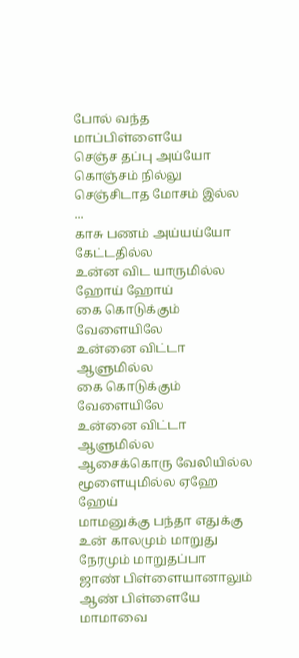போல் வந்த மாப்பிள்ளையே
செஞ்ச தப்பு அய்யோ கொஞ்சம் நில்லு
செஞ்சிடாத மோசம் இல்ல
...
காசு பணம் அய்யய்யோ கேட்டதில்ல
உன்ன விட யாருமில்ல ஹோய் ஹோய்
கை கொடுக்கும் வேளையிலே
உன்னை விட்டா ஆளுமில்ல
கை கொடுக்கும் வேளையிலே
உன்னை விட்டா ஆளுமில்ல
ஆசைக்கொரு வேலியில்ல
மூளையுமில்ல ஏஹே ஹேய்
மாமனுக்கு பந்தா எதுக்கு
உன் காலமும் மாறுது நேரமும் மாறுதப்பா
ஜாண் பிள்ளையானாலும் ஆண் பிள்ளையே
மாமாவை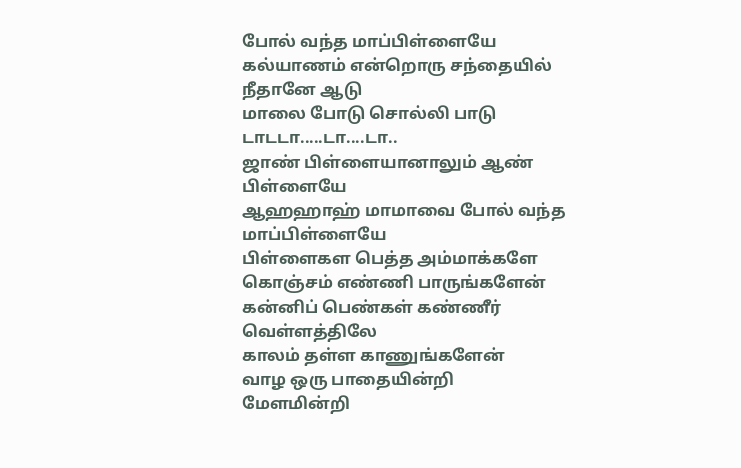போல் வந்த மாப்பிள்ளையே
கல்யாணம் என்றொரு சந்தையில் நீதானே ஆடு
மாலை போடு சொல்லி பாடு டாடடா.....டா....டா..
ஜாண் பிள்ளையானாலும் ஆண் பிள்ளையே
ஆஹஹாஹ் மாமாவை போல் வந்த மாப்பிள்ளையே
பிள்ளைகள பெத்த அம்மாக்களே
கொஞ்சம் எண்ணி பாருங்களேன்
கன்னிப் பெண்கள் கண்ணீர் வெள்ளத்திலே
காலம் தள்ள காணுங்களேன்
வாழ ஒரு பாதையின்றி
மேளமின்றி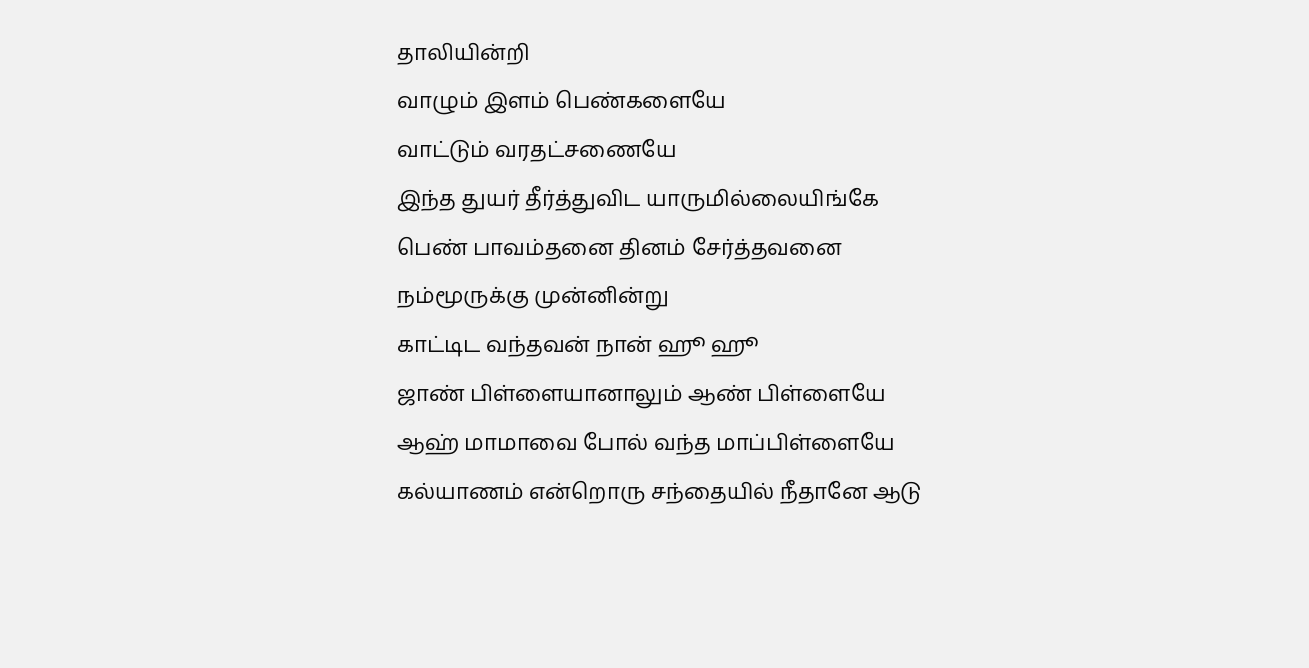தாலியின்றி
வாழும் இளம் பெண்களையே
வாட்டும் வரதட்சணையே
இந்த துயர் தீர்த்துவிட யாருமில்லையிங்கே
பெண் பாவம்தனை தினம் சேர்த்தவனை
நம்மூருக்கு முன்னின்று
காட்டிட வந்தவன் நான் ஹூ ஹூ
ஜாண் பிள்ளையானாலும் ஆண் பிள்ளையே
ஆஹ் மாமாவை போல் வந்த மாப்பிள்ளையே
கல்யாணம் என்றொரு சந்தையில் நீதானே ஆடு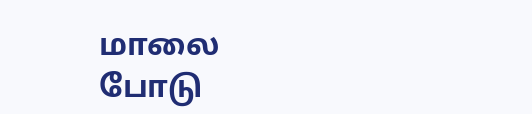மாலை போடு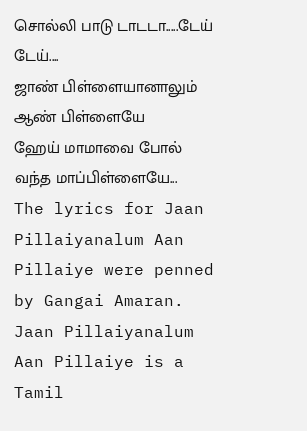சொல்லி பாடு டாடடா.....டேய் டேய்....
ஜாண் பிள்ளையானாலும் ஆண் பிள்ளையே
ஹேய் மாமாவை போல் வந்த மாப்பிள்ளையே...
The lyrics for Jaan Pillaiyanalum Aan Pillaiye were penned by Gangai Amaran.
Jaan Pillaiyanalum Aan Pillaiye is a Tamil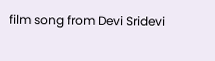film song from Devi Sridevi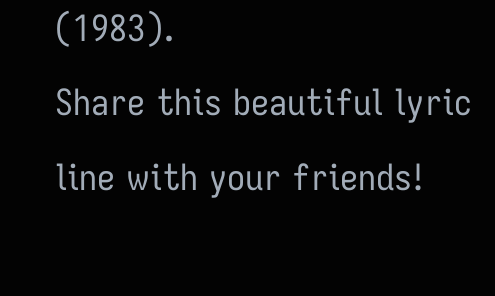(1983).
Share this beautiful lyric line with your friends!